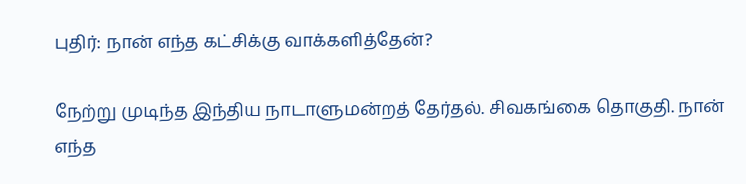புதிர்: நான் எந்த கட்சிக்கு வாக்களித்தேன்?

நேற்று முடிந்த இந்திய நாடாளுமன்றத் தேர்தல். சிவகங்கை தொகுதி. நான் எந்த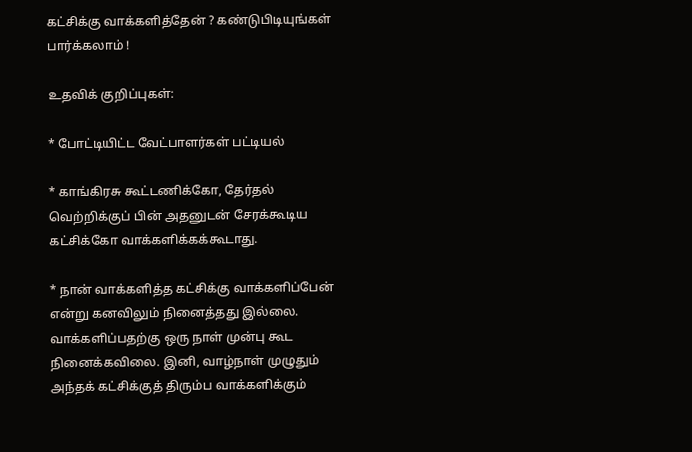கட்சிக்கு வாக்களித்தேன் ? கண்டுபிடியுங்கள் பார்க்கலாம் !

உதவிக் குறிப்புகள்:

* போட்டியிட்ட வேட்பாளர்கள் பட்டியல்

* காங்கிரசு கூட்டணிக்கோ, தேர்தல் வெற்றிக்குப் பின் அதனுடன் சேரக்கூடிய கட்சிக்கோ வாக்களிக்கக்கூடாது.

* நான் வாக்களித்த கட்சிக்கு வாக்களிப்பேன் என்று கனவிலும் நினைத்தது இல்லை. வாக்களிப்பதற்கு ஒரு நாள் முன்பு கூட நினைக்கவிலை. இனி, வாழ்நாள் முழுதும் அந்தக் கட்சிக்குத் திரும்ப வாக்களிக்கும்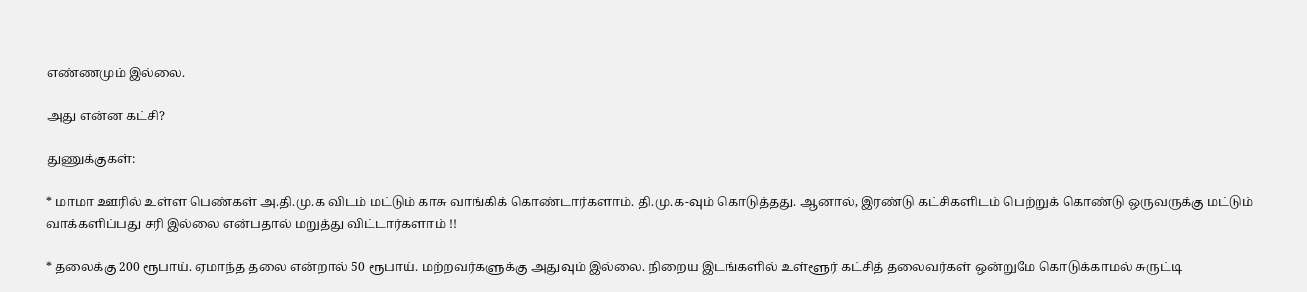எண்ணமும் இல்லை.

அது என்ன கட்சி?

துணுக்குகள்:

* மாமா ஊரில் உள்ள பெண்கள் அ.தி.மு.க விடம் மட்டும் காசு வாங்கிக் கொண்டார்களாம். தி.மு.க-வும் கொடுத்தது. ஆனால், இரண்டு கட்சிகளிடம் பெற்றுக் கொண்டு ஒருவருக்கு மட்டும் வாக்களிப்பது சரி இல்லை என்பதால் மறுத்து விட்டார்களாம் !!

* தலைக்கு 200 ரூபாய். ஏமாந்த தலை என்றால் 50 ரூபாய். மற்றவர்களுக்கு அதுவும் இல்லை. நிறைய இடங்களில் உள்ளூர் கட்சித் தலைவர்கள் ஒன்றுமே கொடுக்காமல் சுருட்டி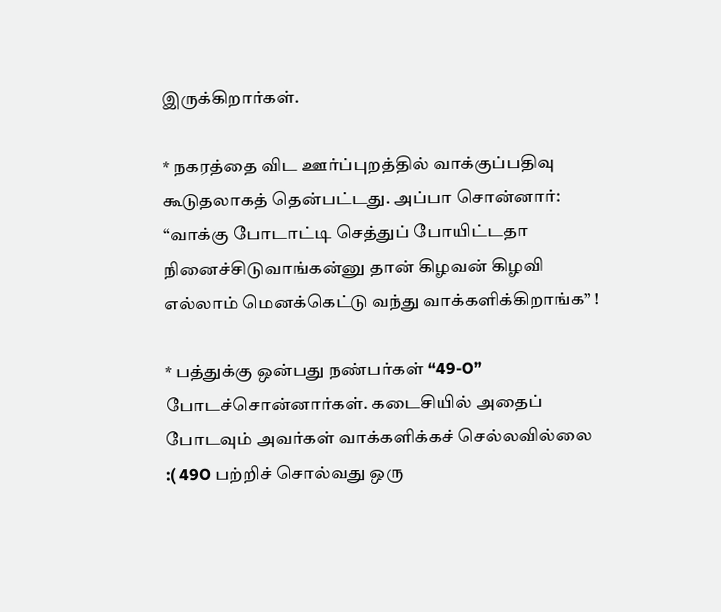இருக்கிறார்கள்.

* நகரத்தை விட ஊர்ப்புறத்தில் வாக்குப்பதிவு கூடுதலாகத் தென்பட்டது. அப்பா சொன்னார்: “வாக்கு போடாட்டி செத்துப் போயிட்டதா நினைச்சிடுவாங்கன்னு தான் கிழவன் கிழவி எல்லாம் மெனக்கெட்டு வந்து வாக்களிக்கிறாங்க” !

* பத்துக்கு ஒன்பது நண்பர்கள் “49-O” போடச்சொன்னார்கள். கடைசியில் அதைப் போடவும் அவர்கள் வாக்களிக்கச் செல்லவில்லை :( 49O பற்றிச் சொல்வது ஒரு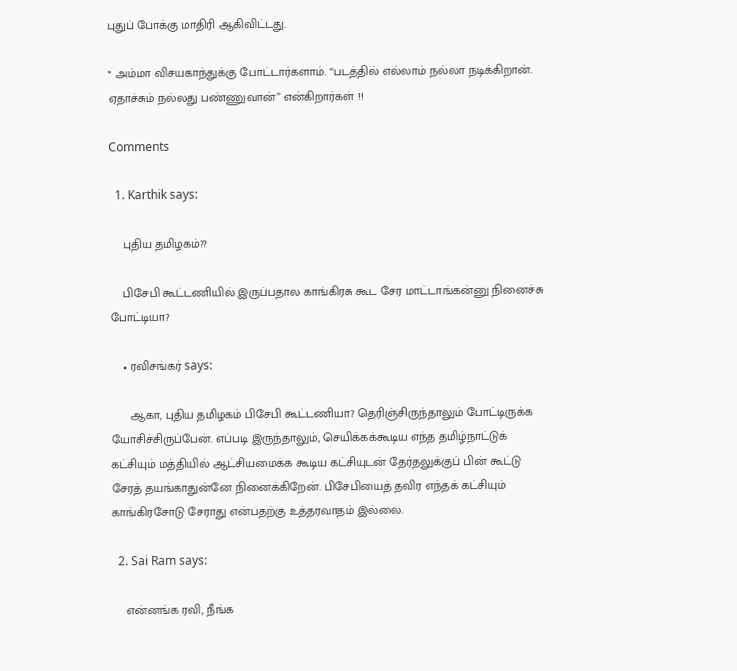புதுப் போக்கு மாதிரி ஆகிவிட்டது.

* அம்மா விசயகாந்துக்கு போட்டார்களாம். “படத்தில் எல்லாம் நல்லா நடிக்கிறான். ஏதாச்சும் நல்லது பண்ணுவான்” என்கிறார்கள் !!

Comments

  1. Karthik says:

    புதிய தமிழகம்??

    பிசேபி கூட்டணியில் இருப்பதால காங்கிரசு கூட சேர மாட்டாங்கன்னு நினைச்சு போட்டியா?

    • ரவிசங்கர் says:

      ஆகா, புதிய தமிழகம் பிசேபி கூட்டணியா? தெரிஞ்சிருந்தாலும் போட்டிருக்க யோசிச்சிருப்பேன். எப்படி இருந்தாலும், செயிக்கக்கூடிய எந்த தமிழ்நாட்டுக் கட்சியும் மத்தியில் ஆட்சியமைக்க கூடிய கட்சியுடன் தேர்தலுக்குப் பின் கூட்டு சேரத் தயங்காதுன்னே நினைக்கிறேன். பிசேபியைத் தவிர எந்தக் கட்சியும் காங்கிரசோடு சேராது என்பதற்கு உத்தரவாதம் இல்லை.

  2. Sai Ram says:

    என்னங்க ரவி, நீங்க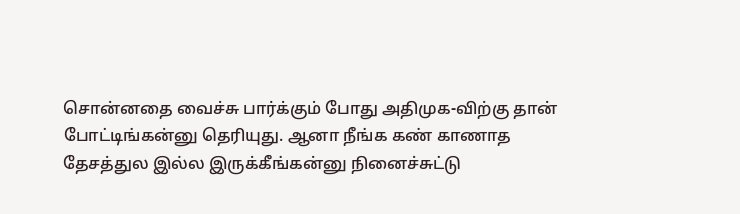சொன்னதை வைச்சு பார்க்கும் போது அதிமுக-விற்கு தான் போட்டிங்கன்னு தெரியுது. ஆனா நீங்க கண் காணாத தேசத்துல இல்ல இருக்கீங்கன்னு நினைச்சுட்டு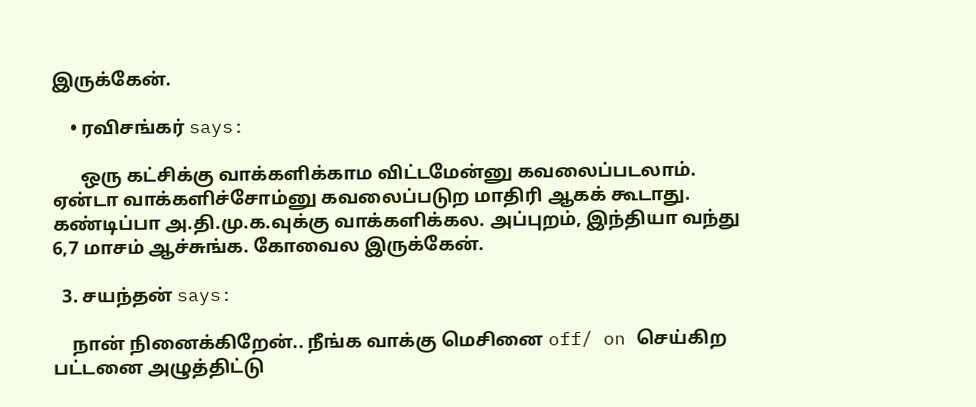இருக்கேன்.

    • ரவிசங்கர் says:

      ஒரு கட்சிக்கு வாக்களிக்காம விட்டமேன்னு கவலைப்படலாம். ஏன்டா வாக்களிச்சோம்னு கவலைப்படுற மாதிரி ஆகக் கூடாது. கண்டிப்பா அ.தி.மு.க.வுக்கு வாக்களிக்கல. அப்புறம், இந்தியா வந்து 6,7 மாசம் ஆச்சுங்க. கோவைல இருக்கேன்.

  3. சயந்தன் says:

    நான் நினைக்கிறேன்.. நீங்க வாக்கு மெசினை off/ on செய்கிற பட்டனை அழுத்திட்டு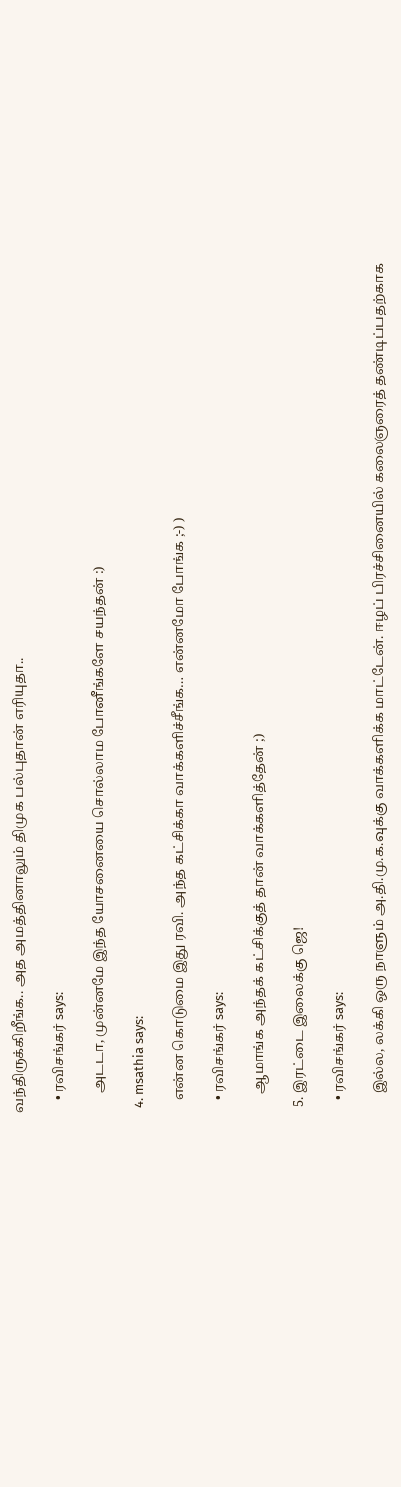வந்திருக்கிறீங்க.. அத அமத்தினாலும் திமுக பல்புதான் எரியுதா..

    • ரவிசங்கர் says:

      அடடா, முன்னமே இந்த யோசனையை சொல்லாம போனீங்களே சயந்தன் :)

  4. msathia says:

    என்ன கொடுமை இது ரவி. அந்த கட்சிக்கா வாக்களிச்சீங்க… என்னமோ போங்க ;-) )

    • ரவிசங்கர் says:

      ஆமாங்க அந்தக் கட்சிக்குத் தான் வாக்களித்தேன் ;)

  5. இரட்டை இலைக்கு ஜெ!

    • ரவிசங்கர் says:

      இல்ல, லக்கி ஒரு நாளும் அ.தி.மு.க.வுக்கு வாக்களிக்க மாட்டேன். ஈழப் பிரச்சினையில் கலைஞரைத் தண்டிப்பதற்காக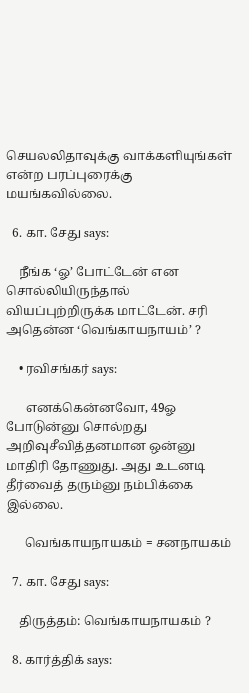செயலலிதாவுக்கு வாக்களியுங்கள் என்ற பரப்புரைக்கு மயங்கவில்லை.

  6. கா. சேது says:

    நீங்க ‘ஓ’ போட்டேன் என சொல்லியிருந்தால் வியப்புற்றிருக்க மாட்டேன். சரி அதென்ன ‘வெங்காயநாயம்’ ?

    • ரவிசங்கர் says:

      எனக்கென்னவோ, 49ஓ போடுன்னு சொல்றது அறிவுசீவித்தனமான ஒன்னு மாதிரி தோணுது. அது உடனடி தீர்வைத் தரும்னு நம்பிக்கை இல்லை.

      வெங்காயநாயகம் = சனநாயகம்

  7. கா. சேது says:

    திருத்தம்: வெங்காயநாயகம் ?

  8. கார்த்திக் says: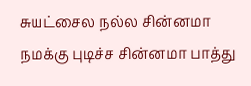சுயட்சைல நல்ல சின்னமா நமக்கு புடிச்ச சின்னமா பாத்து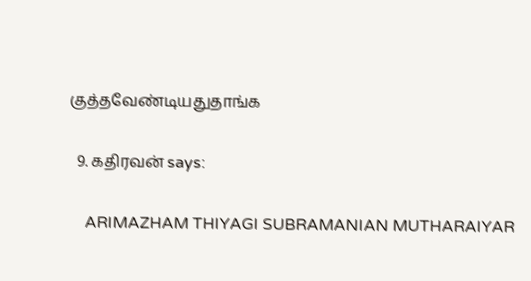குத்தவேண்டியதுதாங்க

  9. கதிரவன் says:

    ARIMAZHAM THIYAGI SUBRAMANIAN MUTHARAIYAR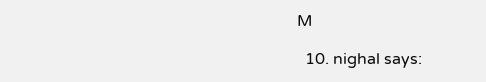M

  10. nighal says: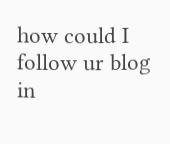how could I follow ur blog in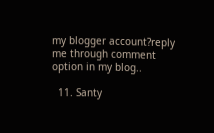my blogger account?reply me through comment option in my blog..

  11. Santy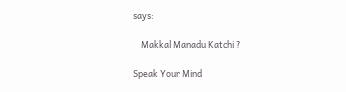says:

    Makkal Manadu Katchi ?

Speak Your Mind